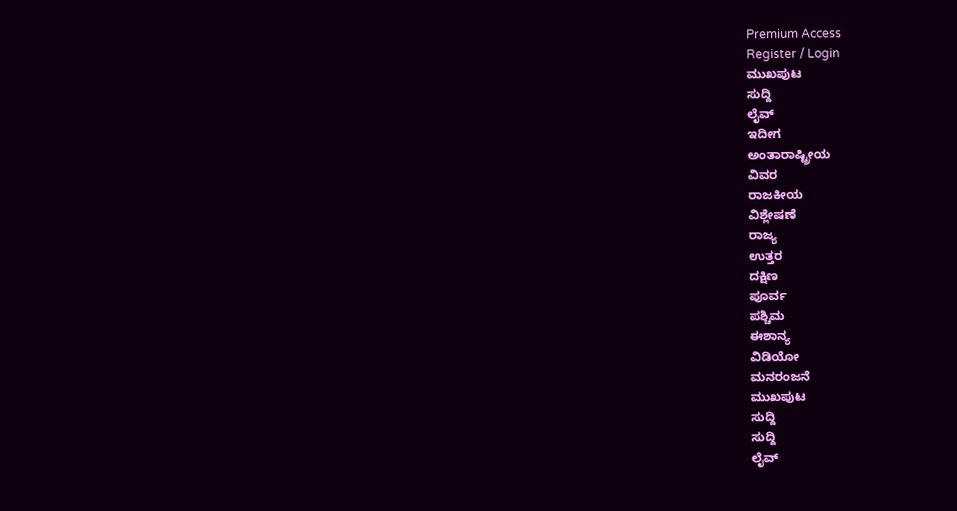Premium Access
Register / Login
ಮುಖಪುಟ
ಸುದ್ದಿ
ಲೈವ್
ಇದೀಗ
ಅಂತಾರಾಷ್ಟ್ರೀಯ
ವಿವರ
ರಾಜಕೀಯ
ವಿಶ್ಲೇಷಣೆ
ರಾಜ್ಯ
ಉತ್ತರ
ದಕ್ಷಿಣ
ಪೂರ್ವ
ಪಶ್ಚಿಮ
ಈಶಾನ್ಯ
ವಿಡಿಯೋ
ಮನರಂಜನೆ
ಮುಖಪುಟ
ಸುದ್ದಿ
ಸುದ್ದಿ
ಲೈವ್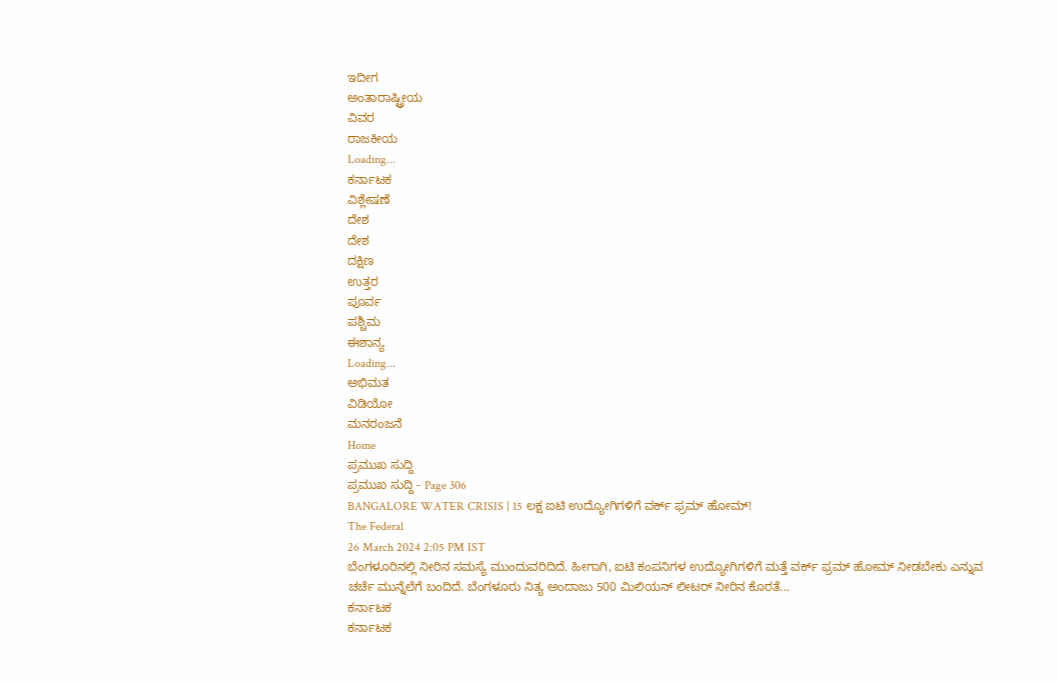ಇದೀಗ
ಅಂತಾರಾಷ್ಟ್ರೀಯ
ವಿವರ
ರಾಜಕೀಯ
Loading...
ಕರ್ನಾಟಕ
ವಿಶ್ಲೇಷಣೆ
ದೇಶ
ದೇಶ
ದಕ್ಷಿಣ
ಉತ್ತರ
ಪೂರ್ವ
ಪಶ್ಚಿಮ
ಈಶಾನ್ಯ
Loading...
ಅಭಿಮತ
ವಿಡಿಯೋ
ಮನರಂಜನೆ
Home
ಪ್ರಮುಖ ಸುದ್ದಿ
ಪ್ರಮುಖ ಸುದ್ದಿ - Page 306
BANGALORE WATER CRISIS | 15 ಲಕ್ಷ ಐಟಿ ಉದ್ಯೋಗಿಗಳಿಗೆ ವರ್ಕ್ ಫ್ರಮ್ ಹೋಮ್!
The Federal
26 March 2024 2:05 PM IST
ಬೆಂಗಳೂರಿನಲ್ಲಿ ನೀರಿನ ಸಮಸ್ಯೆ ಮುಂದುವರಿದಿದೆ. ಹೀಗಾಗಿ, ಐಟಿ ಕಂಪನಿಗಳ ಉದ್ಯೋಗಿಗಳಿಗೆ ಮತ್ತೆ ವರ್ಕ್ ಫ್ರಮ್ ಹೋಮ್ ನೀಡಬೇಕು ಎನ್ನುವ ಚರ್ಚೆ ಮುನ್ನೆಲೆಗೆ ಬಂದಿದೆ. ಬೆಂಗಳೂರು ನಿತ್ಯ ಅಂದಾಜು 500 ಮಿಲಿಯನ್ ಲೀಟರ್ ನೀರಿನ ಕೊರತೆ...
ಕರ್ನಾಟಕ
ಕರ್ನಾಟಕ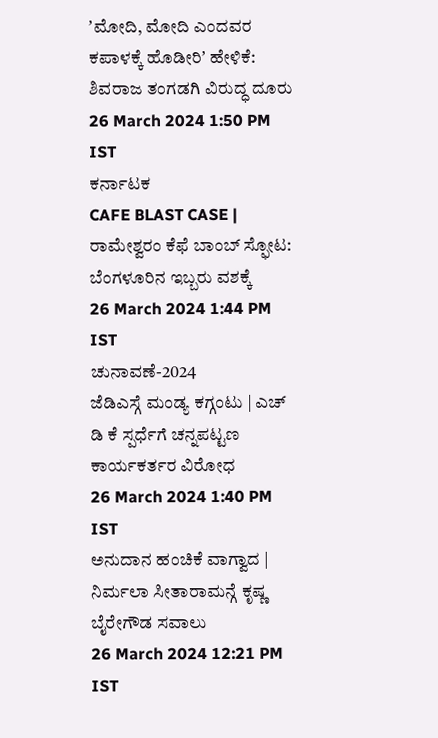ʼಮೋದಿ, ಮೋದಿ ಎಂದವರ ಕಪಾಳಕ್ಕೆ ಹೊಡೀರಿʼ ಹೇಳಿಕೆ: ಶಿವರಾಜ ತಂಗಡಗಿ ವಿರುದ್ಧ ದೂರು
26 March 2024 1:50 PM IST
ಕರ್ನಾಟಕ
CAFE BLAST CASE | ರಾಮೇಶ್ವರಂ ಕೆಫೆ ಬಾಂಬ್ ಸ್ಫೋಟ: ಬೆಂಗಳೂರಿನ ಇಬ್ಬರು ವಶಕ್ಕೆ
26 March 2024 1:44 PM IST
ಚುನಾವಣೆ-2024
ಜೆಡಿಎಸ್ಗೆ ಮಂಡ್ಯ ಕಗ್ಗಂಟು | ಎಚ್ ಡಿ ಕೆ ಸ್ಪರ್ಧೆಗೆ ಚನ್ನಪಟ್ಟಣ ಕಾರ್ಯಕರ್ತರ ವಿರೋಧ
26 March 2024 1:40 PM IST
ಅನುದಾನ ಹಂಚಿಕೆ ವಾಗ್ವಾದ | ನಿರ್ಮಲಾ ಸೀತಾರಾಮನ್ಗೆ ಕೃಷ್ಣ ಬೈರೇಗೌಡ ಸವಾಲು
26 March 2024 12:21 PM IST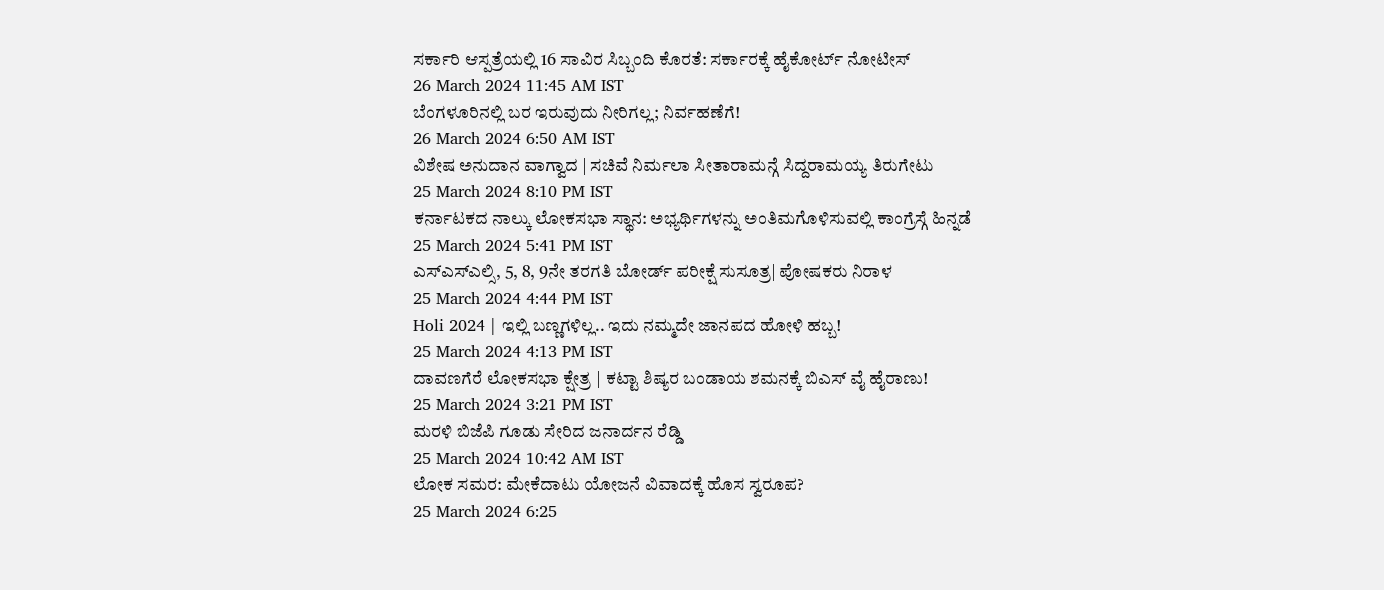ಸರ್ಕಾರಿ ಆಸ್ಪತ್ರೆಯಲ್ಲಿ 16 ಸಾವಿರ ಸಿಬ್ಬಂದಿ ಕೊರತೆ: ಸರ್ಕಾರಕ್ಕೆ ಹೈಕೋರ್ಟ್ ನೋಟೀಸ್
26 March 2024 11:45 AM IST
ಬೆಂಗಳೂರಿನಲ್ಲಿ ಬರ ಇರುವುದು ನೀರಿಗಲ್ಲ; ನಿರ್ವಹಣೆಗೆ!
26 March 2024 6:50 AM IST
ವಿಶೇಷ ಅನುದಾನ ವಾಗ್ವಾದ | ಸಚಿವೆ ನಿರ್ಮಲಾ ಸೀತಾರಾಮನ್ಗೆ ಸಿದ್ದರಾಮಯ್ಯ ತಿರುಗೇಟು
25 March 2024 8:10 PM IST
ಕರ್ನಾಟಕದ ನಾಲ್ಕು ಲೋಕಸಭಾ ಸ್ಥಾನ: ಅಭ್ಯರ್ಥಿಗಳನ್ನು ಅಂತಿಮಗೊಳಿಸುವಲ್ಲಿ ಕಾಂಗ್ರೆಸ್ಗೆ ಹಿನ್ನಡೆ
25 March 2024 5:41 PM IST
ಎಸ್ಎಸ್ಎಲ್ಸಿ, 5, 8, 9ನೇ ತರಗತಿ ಬೋರ್ಡ್ ಪರೀಕ್ಷೆ ಸುಸೂತ್ರ| ಪೋಷಕರು ನಿರಾಳ
25 March 2024 4:44 PM IST
Holi 2024 | ಇಲ್ಲಿ ಬಣ್ಣಗಳಿಲ್ಲ.. ಇದು ನಮ್ಮದೇ ಜಾನಪದ ಹೋಳಿ ಹಬ್ಬ!
25 March 2024 4:13 PM IST
ದಾವಣಗೆರೆ ಲೋಕಸಭಾ ಕ್ಷೇತ್ರ | ಕಟ್ಟಾ ಶಿಷ್ಯರ ಬಂಡಾಯ ಶಮನಕ್ಕೆ ಬಿಎಸ್ ವೈ ಹೈರಾಣು!
25 March 2024 3:21 PM IST
ಮರಳಿ ಬಿಜೆಪಿ ಗೂಡು ಸೇರಿದ ಜನಾರ್ದನ ರೆಡ್ಡಿ
25 March 2024 10:42 AM IST
ಲೋಕ ಸಮರ: ಮೇಕೆದಾಟು ಯೋಜನೆ ವಿವಾದಕ್ಕೆ ಹೊಸ ಸ್ವರೂಪ?
25 March 2024 6:25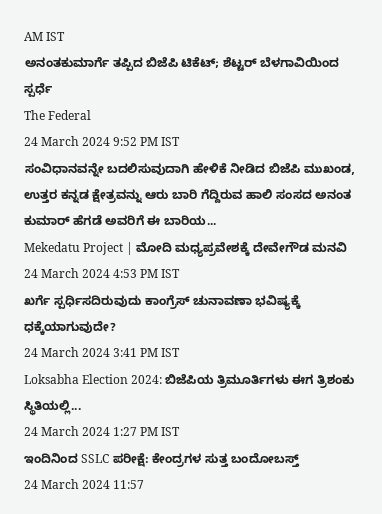AM IST
ಅನಂತಕುಮಾರ್ಗೆ ತಪ್ಪಿದ ಬಿಜೆಪಿ ಟಿಕೆಟ್; ಶೆಟ್ಟರ್ ಬೆಳಗಾವಿಯಿಂದ ಸ್ಪರ್ಧೆ
The Federal
24 March 2024 9:52 PM IST
ಸಂವಿಧಾನವನ್ನೇ ಬದಲಿಸುವುದಾಗಿ ಹೇಳಿಕೆ ನೀಡಿದ ಬಿಜೆಪಿ ಮುಖಂಡ, ಉತ್ತರ ಕನ್ನಡ ಕ್ಷೇತ್ರವನ್ನು ಆರು ಬಾರಿ ಗೆದ್ದಿರುವ ಹಾಲಿ ಸಂಸದ ಅನಂತ ಕುಮಾರ್ ಹೆಗಡೆ ಅವರಿಗೆ ಈ ಬಾರಿಯ...
Mekedatu Project | ಮೋದಿ ಮಧ್ಯಪ್ರವೇಶಕ್ಕೆ ದೇವೇಗೌಡ ಮನವಿ
24 March 2024 4:53 PM IST
ಖರ್ಗೆ ಸ್ಪರ್ಧಿಸದಿರುವುದು ಕಾಂಗ್ರೆಸ್ ಚುನಾವಣಾ ಭವಿಷ್ಯಕ್ಕೆ ಧಕ್ಕೆಯಾಗುವುದೇ?
24 March 2024 3:41 PM IST
Loksabha Election 2024: ಬಿಜೆಪಿಯ ತ್ರಿಮೂರ್ತಿಗಳು ಈಗ ತ್ರಿಶಂಕು ಸ್ಥಿತಿಯಲ್ಲಿ...
24 March 2024 1:27 PM IST
ಇಂದಿನಿಂದ SSLC ಪರೀಕ್ಷೆ: ಕೇಂದ್ರಗಳ ಸುತ್ತ ಬಂದೋಬಸ್ತ್
24 March 2024 11:57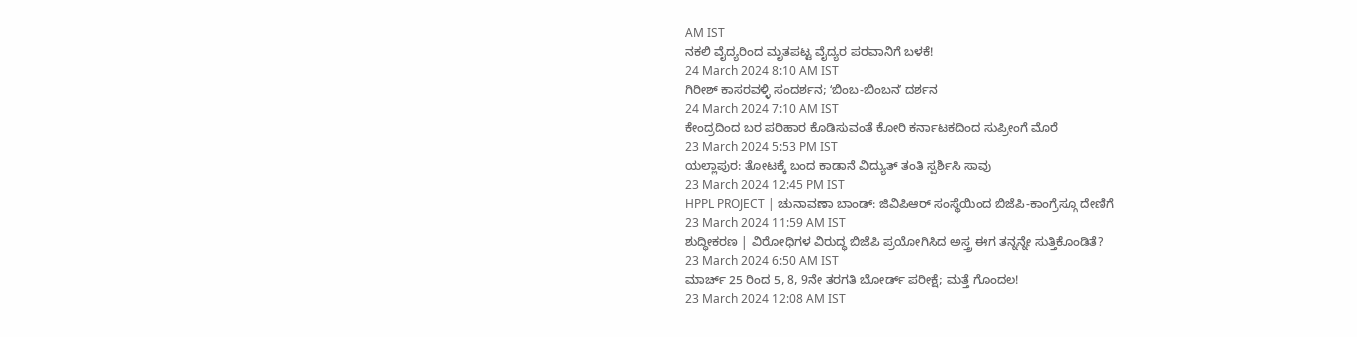AM IST
ನಕಲಿ ವೈದ್ಯರಿಂದ ಮೃತಪಟ್ಟ ವೈದ್ಯರ ಪರವಾನಿಗೆ ಬಳಕೆ!
24 March 2024 8:10 AM IST
ಗಿರೀಶ್ ಕಾಸರವಳ್ಳಿ ಸಂದರ್ಶನ; ʻಬಿಂಬ-ಬಿಂಬನʼ ದರ್ಶನ
24 March 2024 7:10 AM IST
ಕೇಂದ್ರದಿಂದ ಬರ ಪರಿಹಾರ ಕೊಡಿಸುವಂತೆ ಕೋರಿ ಕರ್ನಾಟಕದಿಂದ ಸುಪ್ರೀಂಗೆ ಮೊರೆ
23 March 2024 5:53 PM IST
ಯಲ್ಲಾಪುರ: ತೋಟಕ್ಕೆ ಬಂದ ಕಾಡಾನೆ ವಿದ್ಯುತ್ ತಂತಿ ಸ್ಪರ್ಶಿಸಿ ಸಾವು
23 March 2024 12:45 PM IST
HPPL PROJECT | ಚುನಾವಣಾ ಬಾಂಡ್: ಜಿವಿಪಿಆರ್ ಸಂಸ್ಥೆಯಿಂದ ಬಿಜೆಪಿ-ಕಾಂಗ್ರೆಸ್ಗೂ ದೇಣಿಗೆ
23 March 2024 11:59 AM IST
ಶುದ್ಧೀಕರಣ | ವಿರೋಧಿಗಳ ವಿರುದ್ಧ ಬಿಜೆಪಿ ಪ್ರಯೋಗಿಸಿದ ಅಸ್ತ್ರ ಈಗ ತನ್ನನ್ನೇ ಸುತ್ತಿಕೊಂಡಿತೆ?
23 March 2024 6:50 AM IST
ಮಾರ್ಚ್ 25 ರಿಂದ 5, 8, 9ನೇ ತರಗತಿ ಬೋರ್ಡ್ ಪರೀಕ್ಷೆ; ಮತ್ತೆ ಗೊಂದಲ!
23 March 2024 12:08 AM IST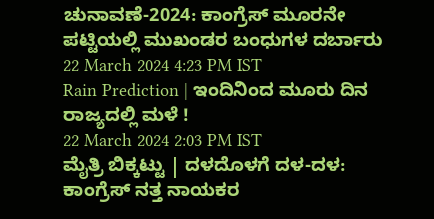ಚುನಾವಣೆ-2024: ಕಾಂಗ್ರೆಸ್ ಮೂರನೇ ಪಟ್ಟಿಯಲ್ಲಿ ಮುಖಂಡರ ಬಂಧುಗಳ ದರ್ಬಾರು
22 March 2024 4:23 PM IST
Rain Prediction | ಇಂದಿನಿಂದ ಮೂರು ದಿನ ರಾಜ್ಯದಲ್ಲಿ ಮಳೆ !
22 March 2024 2:03 PM IST
ಮೈತ್ರಿ ಬಿಕ್ಕಟ್ಟು | ದಳದೊಳಗೆ ದಳ-ದಳ: ಕಾಂಗ್ರೆಸ್ ನತ್ತ ನಾಯಕರ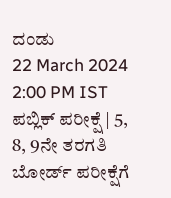ದಂಡು
22 March 2024 2:00 PM IST
ಪಬ್ಲಿಕ್ ಪರೀಕ್ಷೆ | 5, 8, 9ನೇ ತರಗತಿ ಬೋರ್ಡ್ ಪರೀಕ್ಷೆಗೆ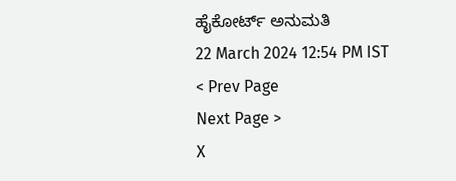ಹೈಕೋರ್ಟ್ ಅನುಮತಿ
22 March 2024 12:54 PM IST
< Prev Page
Next Page >
X